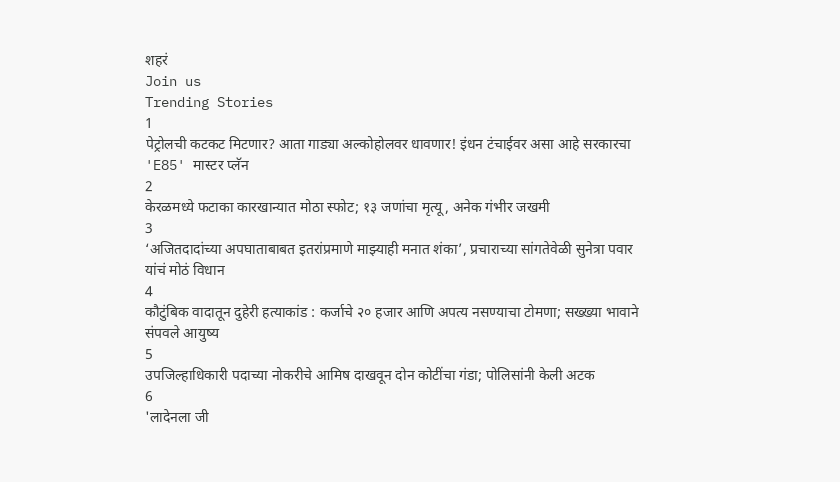शहरं
Join us
Trending Stories
1
पेट्रोलची कटकट मिटणार? आता गाड्या अल्कोहोलवर धावणार! इंधन टंचाईवर असा आहे सरकारचा 'E85' मास्टर प्लॅन
2
केरळमध्ये फटाका कारखान्यात मोठा स्फोट; १३ जणांचा मृत्यू, अनेक गंभीर जखमी
3
‘अजितदादांच्या अपघाताबाबत इतरांप्रमाणे माझ्याही मनात शंका’, प्रचाराच्या सांगतेवेळी सुनेत्रा पवार यांचं मोठं विधान
4
कौटुंबिक वादातून दुहेरी हत्याकांड : कर्जाचे २० हजार आणि अपत्य नसण्याचा टोमणा; सख्ख्या भावाने संपवले आयुष्य
5
उपजिल्हाधिकारी पदाच्या नोकरीचे आमिष दाखवून दोन कोटींचा गंडा; पोलिसांनी केली अटक
6
'लादेनला जी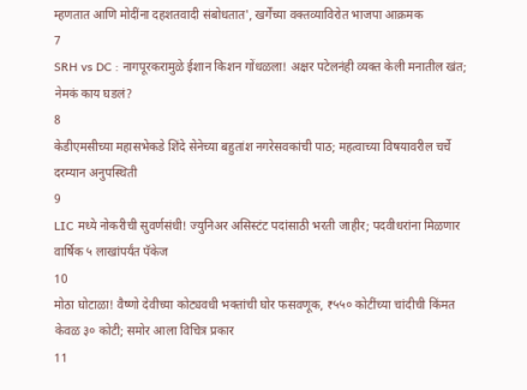म्हणतात आणि मोदींना दहशतवादी संबोधतात', खर्गेंच्या वक्तव्याविरोत भाजपा आक्रमक
7
SRH vs DC : नागपूरकरामुळे ईशान किशन गोंधळला! अक्षर पटेलनंही व्यक्त केली मनातील खंत; नेमकं काय घडलं?
8
केडीएमसीच्या महासभेकडे शिंदे सेनेच्या बहुतांश नगरेसवकांची पाठ; महत्वाच्या विषयावरील चर्चे दरम्यान अनुपस्थिती
9
LIC मध्ये नोकरीची सुवर्णसंधी! ज्युनिअर असिस्टंट पदांसाठी भरती जाहीर; पदवीधरांना मिळणार वार्षिक ५ लाखांपर्यंत पॅकेज
10
मोठा घोटाळा! वैष्णो देवीच्या कोट्यवधी भक्तांची घोर फसवणूक, ₹५५० कोटींच्या चांदीची किंमत केवळ ३० कोटी; समोर आला विचित्र प्रकार
11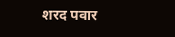शरद पवार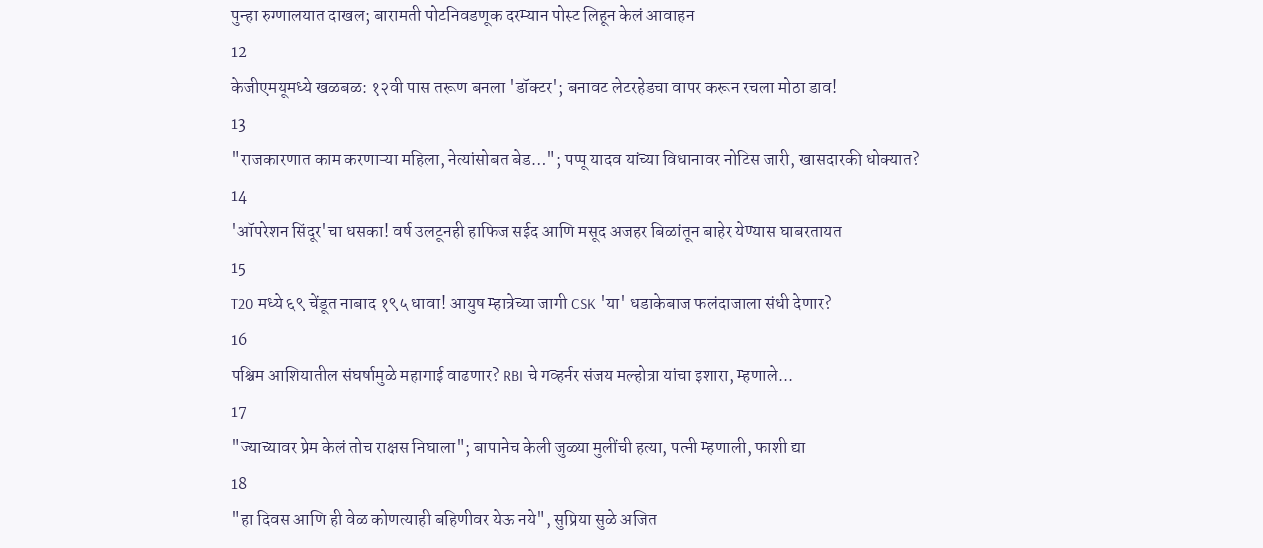पुन्हा रुग्णालयात दाखल; बारामती पोटनिवडणूक दरम्यान पोस्ट लिहून केलं आवाहन
12
केजीएमयूमध्ये खळबळ: १२वी पास तरूण बनला 'डॉक्टर'; बनावट लेटरहेडचा वापर करून रचला मोठा डाव!
13
"राजकारणात काम करणाऱ्या महिला, नेत्यांसोबत बेड…"; पप्पू यादव यांच्या विधानावर नोटिस जारी, खासदारकी धोक्यात?
14
'ऑपरेशन सिंदूर'चा धसका! वर्ष उलटूनही हाफिज सईद आणि मसूद अजहर बिळांतून बाहेर येण्यास घाबरतायत
15
T20 मध्ये ६९ चेंडूत नाबाद १९५ धावा! आयुष म्हात्रेच्या जागी CSK 'या' धडाकेबाज फलंदाजाला संधी देणार?
16
पश्चिम आशियातील संघर्षामुळे महागाई वाढणार? RBI चे गव्हर्नर संजय मल्होत्रा यांचा इशारा, म्हणाले...
17
"ज्याच्यावर प्रेम केलं तोच राक्षस निघाला"; बापानेच केली जुळ्या मुलींची हत्या, पत्नी म्हणाली, फाशी द्या
18
"हा दिवस आणि ही वेळ कोणत्याही बहिणीवर येऊ नये", सुप्रिया सुळे अजित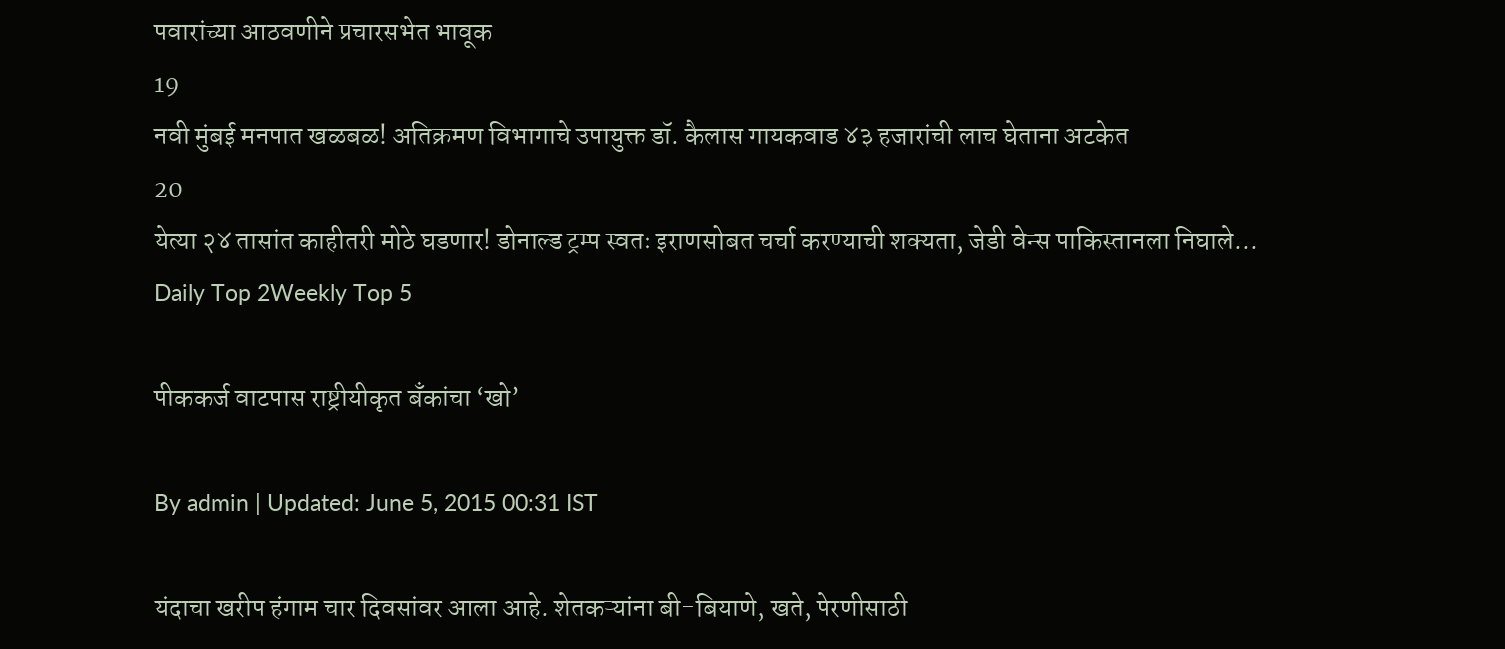पवारांच्या आठवणीने प्रचारसभेत भावूक
19
नवी मुंबई मनपात खळबळ! अतिक्रमण विभागाचे उपायुक्त डॉ. कैलास गायकवाड ४३ हजारांची लाच घेताना अटकेत
20
येत्या २४ तासांत काहीतरी मोठे घडणार! डोनाल्ड ट्रम्प स्वतः इराणसोबत चर्चा करण्याची शक्यता, जेडी वेन्स पाकिस्तानला निघाले...
Daily Top 2Weekly Top 5

पीककर्ज वाटपास राष्ट्रीयीकृत बँकांचा ‘खो’

By admin | Updated: June 5, 2015 00:31 IST

यंदाचा खरीप हंगाम चार दिवसांवर आला आहे. शेतकऱ्यांना बी-बियाणे, खते, पेरणीसाठी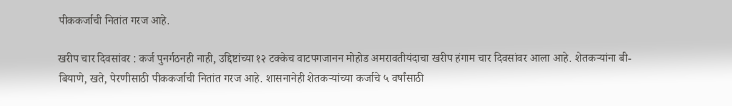पीककर्जाची नितांत गरज आहे.

खरीप चार दिवसांवर : कर्ज पुनर्गठनही नाही, उद्दिष्टांच्या १२ टक्केच वाटपगजानन मोहोड अमरावतीयंदाचा खरीप हंगाम चार दिवसांवर आला आहे. शेतकऱ्यांना बी-बियाणे, खते, पेरणीसाठी पीककर्जाची नितांत गरज आहे. शासनानेही शेतकऱ्यांच्या कर्जाचे ५ वर्षांसाठी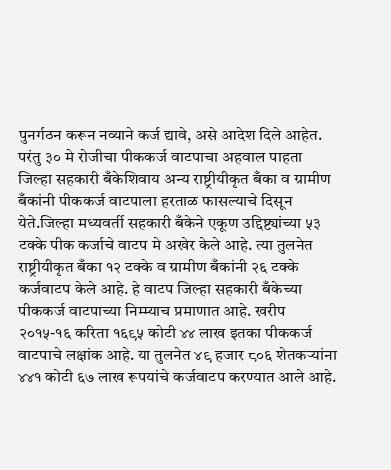पुनर्गठन करून नव्याने कर्ज द्यावे, असे आदेश दिले आहेत. परंतु ३० मे रोजीचा पीककर्ज वाटपाचा अहवाल पाहता जिल्हा सहकारी बँकेशिवाय अन्य राष्ट्रीयीकृत बँका व ग्रामीण बँकांनी पीककर्ज वाटपाला हरताळ फासल्याचे दिसून येते.जिल्हा मध्यवर्ती सहकारी बँकेने एकूण उद्दिष्ट्यांच्या ५३ टक्के पीक कर्जाचे वाटप मे अखेर केले आहे. त्या तुलनेत राष्ट्रीयीकृत बँका १२ टक्के व ग्रामीण बँकांनी २६ टक्के कर्जवाटप केले आहे. हे वाटप जिल्हा सहकारी बँकेच्या पीककर्ज वाटपाच्या निम्म्याच प्रमाणात आहे. खरीप २०१५-१६ करिता १६९५ कोटी ४४ लाख इतका पीककर्ज वाटपाचे लक्षांक आहे. या तुलनेत ४९ हजार ८०६ शेतकऱ्यांना ४४१ कोटी ६७ लाख रूपयांचे कर्जवाटप करण्यात आले आहे.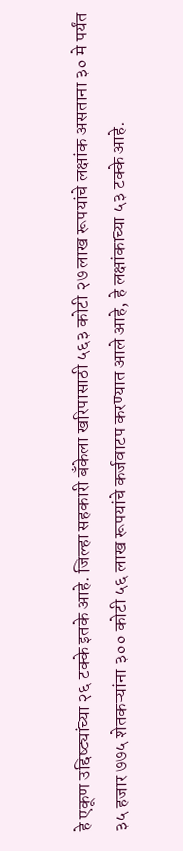हे एकूण उद्दिष्ट्यांच्या २६ टक्के इतके आहे. जिल्हा सहकारी बँकेला खरिपासाठी ५६३ कोटी २७ लाख रूपयांचे लक्षांक असताना ३० मे पर्यंत ३५ हजार ७७५ शेतकऱ्यांना ३०० कोटी ५६ लाख रूपयांचे कर्जवाटप करण्यात आले आहे, हे लक्षांकाच्या ५३ टक्के आहे.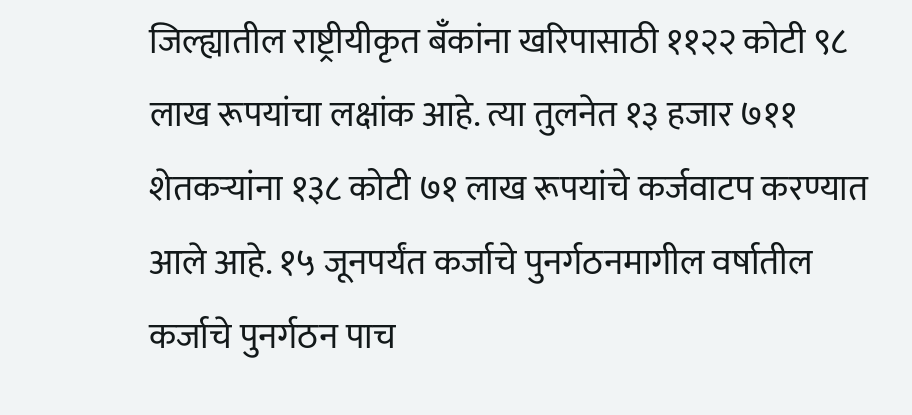जिल्ह्यातील राष्ट्रीयीकृत बँकांना खरिपासाठी ११२२ कोटी ९८ लाख रूपयांचा लक्षांक आहे. त्या तुलनेत १३ हजार ७११ शेतकऱ्यांना १३८ कोटी ७१ लाख रूपयांचे कर्जवाटप करण्यात आले आहे. १५ जूनपर्यंत कर्जाचे पुनर्गठनमागील वर्षातील कर्जाचे पुनर्गठन पाच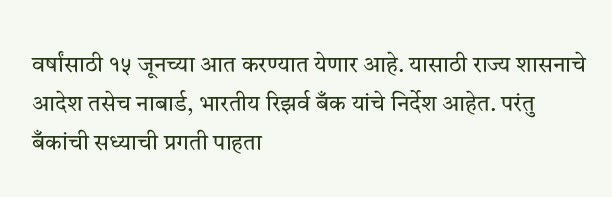वर्षांसाठी १५ जूनच्या आत करण्यात येणार आहे. यासाठी राज्य शासनाचे आदेश तसेच नाबार्ड, भारतीय रिझर्व बँक यांचे निर्देश आहेत. परंतु बँकांची सध्याची प्रगती पाहता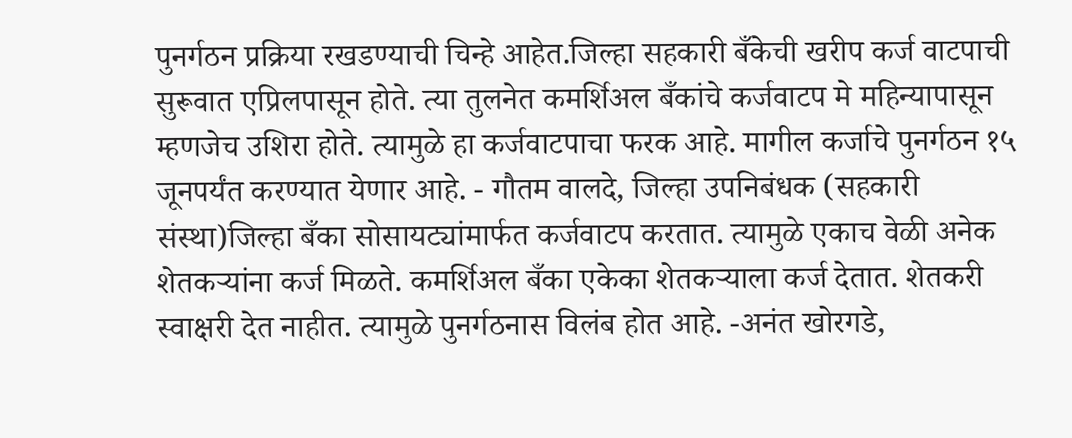पुनर्गठन प्रक्रिया रखडण्याची चिन्हे आहेत.जिल्हा सहकारी बँकेची खरीप कर्ज वाटपाची सुरूवात एप्रिलपासून होते. त्या तुलनेत कमर्शिअल बँकांचे कर्जवाटप मे महिन्यापासून म्हणजेच उशिरा होते. त्यामुळे हा कर्जवाटपाचा फरक आहे. मागील कर्जाचे पुनर्गठन १५ जूनपर्यंत करण्यात येणार आहे. - गौतम वालदे, जिल्हा उपनिबंधक (सहकारी संस्था)जिल्हा बँका सोसायट्यांमार्फत कर्जवाटप करतात. त्यामुळे एकाच वेळी अनेक शेतकऱ्यांना कर्ज मिळते. कमर्शिअल बँका एकेका शेतकऱ्याला कर्ज देतात. शेतकरी स्वाक्षरी देत नाहीत. त्यामुळे पुनर्गठनास विलंब होत आहे. -अनंत खोरगडे,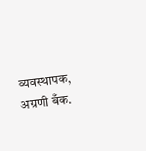व्यवस्थापक, अग्रणी बँक.